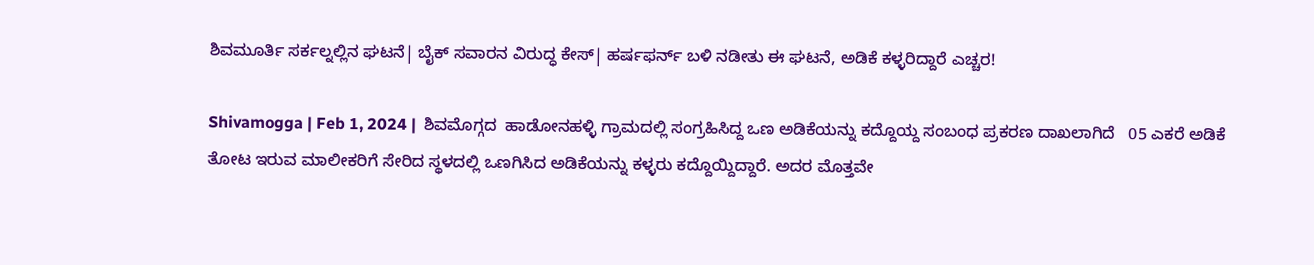ಶಿವಮೂರ್ತಿ ಸರ್ಕಲ್ನಲ್ಲಿನ ಘಟನೆ| ಬೈಕ್ ಸವಾರನ ವಿರುದ್ಧ ಕೇಸ್| ಹರ್ಷಫರ್ನ್ ಬಳಿ ನಡೀತು ಈ ಘಟನೆ, ಅಡಿಕೆ ಕಳ್ಳರಿದ್ದಾರೆ ಎಚ್ಚರ!

Shivamogga | Feb 1, 2024 |  ಶಿವಮೊಗ್ಗದ  ಹಾಡೋನಹಳ್ಳಿ ಗ್ರಾಮದಲ್ಲಿ ಸಂಗ್ರಹಿಸಿದ್ದ ಒಣ ಅಡಿಕೆಯನ್ನು ಕದ್ದೊಯ್ದ ಸಂಬಂಧ ಪ್ರಕರಣ ದಾಖಲಾಗಿದೆ   05 ಎಕರೆ ಅಡಿಕೆ ತೋಟ ಇರುವ ಮಾಲೀಕರಿಗೆ ಸೇರಿದ ಸ್ಥಳದಲ್ಲಿ ಒಣಗಿಸಿದ ಅಡಿಕೆಯನ್ನು ಕಳ್ಳರು ಕದ್ದೊಯ್ದಿದ್ದಾರೆ. ಅದರ ಮೊತ್ತವೇ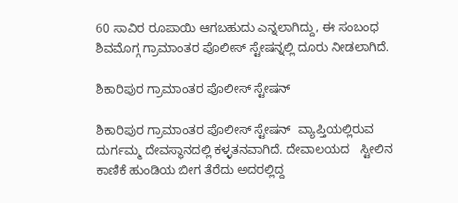60 ಸಾವಿರ ರೂಪಾಯಿ ಆಗಬಹುದು ಎನ್ನಲಾಗಿದ್ದು, ಈ ಸಂಬಂಧ ಶಿವಮೊಗ್ಗ ಗ್ರಾಮಾಂತರ ಪೊಲೀಸ್ ಸ್ಟೇಷನ್ನಲ್ಲಿ ದೂರು ನೀಡಲಾಗಿದೆ.

ಶಿಕಾರಿಪುರ ಗ್ರಾಮಾಂತರ ಪೊಲೀಸ್ ಸ್ಟೇಷನ್

ಶಿಕಾರಿಪುರ ಗ್ರಾಮಾಂತರ ಪೊಲೀಸ್ ಸ್ಟೇಷನ್  ವ್ಯಾಪ್ತಿಯಲ್ಲಿರುವ  ದುರ್ಗಮ್ಮ ದೇವಸ್ಥಾನದಲ್ಲಿ ಕಳ್ಳತನವಾಗಿದೆ. ದೇವಾಲಯದ   ಸ್ಟೀಲಿನ ಕಾಣಿಕೆ ಹುಂಡಿಯ ಬೀಗ ತೆರೆದು ಅದರಲ್ಲಿದ್ದ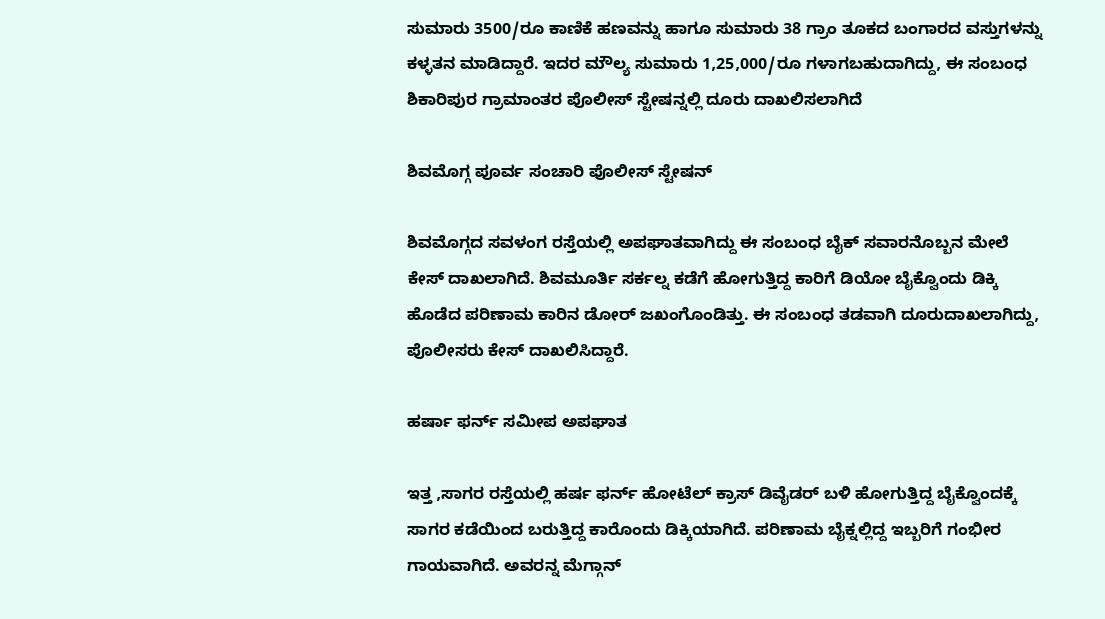ಸುಮಾರು 3500/ರೂ ಕಾಣಿಕೆ ಹಣವನ್ನು ಹಾಗೂ ಸುಮಾರು 38 ಗ್ರಾಂ ತೂಕದ ಬಂಗಾರದ ವಸ್ತುಗಳನ್ನು ಕಳ್ಳತನ ಮಾಡಿದ್ದಾರೆ. ಇದರ ಮೌಲ್ಯ ಸುಮಾರು 1,25,000/ರೂ ಗಳಾಗಬಹುದಾಗಿದ್ದು, ಈ ಸಂಬಂಧ ಶಿಕಾರಿಪುರ ಗ್ರಾಮಾಂತರ ಪೊಲೀಸ್ ಸ್ಟೇಷನ್ನಲ್ಲಿ ದೂರು ದಾಖಲಿಸಲಾಗಿದೆ

ಶಿವಮೊಗ್ಗ ಪೂರ್ವ ಸಂಚಾರಿ ಪೊಲೀಸ್ ಸ್ಟೇಷನ್

ಶಿವಮೊಗ್ಗದ ಸವಳಂಗ ರಸ್ತೆಯಲ್ಲಿ ಅಪಘಾತವಾಗಿದ್ದು ಈ ಸಂಬಂಧ ಬೈಕ್ ಸವಾರನೊಬ್ಬನ ಮೇಲೆ ಕೇಸ್ ದಾಖಲಾಗಿದೆ. ಶಿವಮೂರ್ತಿ ಸರ್ಕಲ್ನ ಕಡೆಗೆ ಹೋಗುತ್ತಿದ್ದ ಕಾರಿಗೆ ಡಿಯೋ ಬೈಕ್ವೊಂದು ಡಿಕ್ಕಿ ಹೊಡೆದ ಪರಿಣಾಮ ಕಾರಿನ ಡೋರ್ ಜಖಂಗೊಂಡಿತ್ತು. ಈ ಸಂಬಂಧ ತಡವಾಗಿ ದೂರುದಾಖಲಾಗಿದ್ದು, ಪೊಲೀಸರು ಕೇಸ್ ದಾಖಲಿಸಿದ್ದಾರೆ.

ಹರ್ಷಾ ಫರ್ನ್ ಸಮೀಪ ಅಪಘಾತ

ಇತ್ತ ,ಸಾಗರ ರಸ್ತೆಯಲ್ಲಿ ಹರ್ಷ ಫರ್ನ್ ಹೋಟೆಲ್ ಕ್ರಾಸ್ ಡಿವೈಡರ್ ಬಳಿ ಹೋಗುತ್ತಿದ್ದ ಬೈಕ್ವೊಂದಕ್ಕೆ ಸಾಗರ ಕಡೆಯಿಂದ ಬರುತ್ತಿದ್ದ ಕಾರೊಂದು ಡಿಕ್ಕಿಯಾಗಿದೆ. ಪರಿಣಾಮ ಬೈಕ್ನಲ್ಲಿದ್ದ ಇಬ್ಬರಿಗೆ ಗಂಭೀರ ಗಾಯವಾಗಿದೆ. ಅವರನ್ನ ಮೆಗ್ಗಾನ್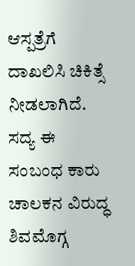ಆಸ್ಪತ್ರೆಗೆ ದಾಖಲಿಸಿ ಚಿಕಿತ್ಸೆ ನೀಡಲಾಗಿದೆ. ಸದ್ಯ ಈ ಸಂಬಂಧ ಕಾರು ಚಾಲಕನ ವಿರುದ್ಧ ಶಿವಮೊಗ್ಗ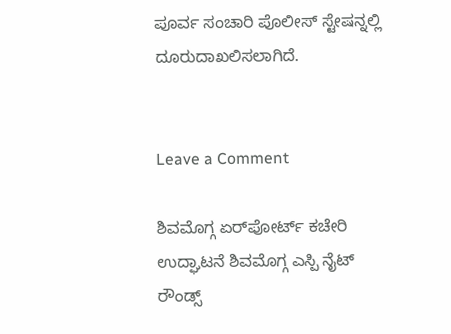ಪೂರ್ವ ಸಂಚಾರಿ ಪೊಲೀಸ್ ಸ್ಟೇಷನ್ನಲ್ಲಿ ದೂರುದಾಖಲಿಸಲಾಗಿದೆ.


Leave a Comment

ಶಿವಮೊಗ್ಗ ಏರ್‌ಪೋರ್ಟ್ ಕಚೇರಿ ಉದ್ಘಾಟನೆ ಶಿವಮೊಗ್ಗ ಎಸ್ಪಿ ನೈಟ್ ರೌಂಡ್ಸ್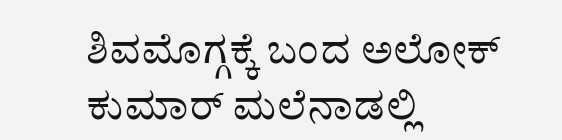ಶಿವಮೊಗ್ಗಕ್ಕೆ ಬಂದ ಅಲೋಕ್ ಕುಮಾರ್ ಮಲೆನಾಡಲ್ಲಿ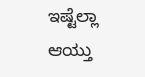ಇಷ್ಟೆಲ್ಲಾ ಆಯ್ತು